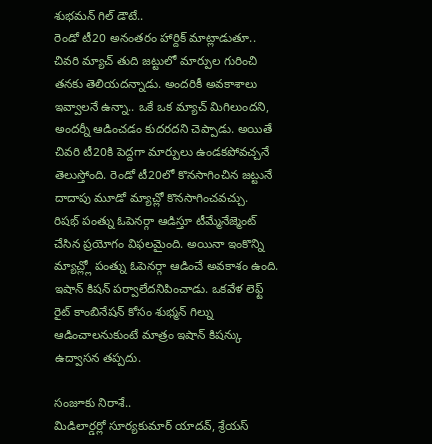శుభమన్ గిల్ డౌటే..
రెండో టీ20 అనంతరం హార్దిక్ మాట్లాడుతూ.. చివరి మ్యాచ్ తుది జట్టులో మార్పుల గురించి తనకు తెలియదన్నాడు. అందరికీ అవకాశాలు ఇవ్వాలనే ఉన్నా.. ఒకే ఒక మ్యాచ్ మిగిలుందని, అందర్నీ ఆడించడం కుదరదని చెప్పాడు. అయితే చివరి టీ20కి పెద్దగా మార్పులు ఉండకపోవచ్చనే తెలుస్తోంది. రెండో టీ20లో కొనసాగించిన జట్టునే దాదాపు మూడో మ్యాచ్లో కొనసాగించవచ్చు.
రిషభ్ పంత్ను ఓపెనర్గా ఆడిస్తూ టీమ్మేనేజ్మెంట్ చేసిన ప్రయోగం విఫలమైంది. అయినా ఇంకొన్ని మ్యాచ్ల్లో పంత్ను ఓపెనర్గా ఆడించే అవకాశం ఉంది. ఇషాన్ కిషన్ పర్వాలేదనిపించాడు. ఒకవేళ లెఫ్ట్ రైట్ కాంబినేషన్ కోసం శుభ్మన్ గిల్ను ఆడించాలనుకుంటే మాత్రం ఇషాన్ కిషన్కు ఉద్వాసన తప్పదు.

సంజూకు నిరాశే..
మిడిలార్డర్లో సూర్యకుమార్ యాదవ్, శ్రేయస్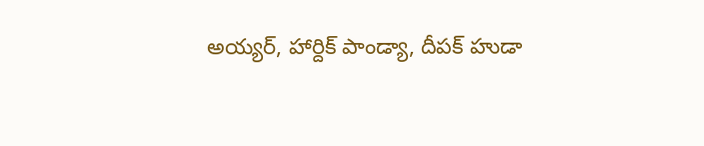అయ్యర్, హార్దిక్ పాండ్యా, దీపక్ హుడా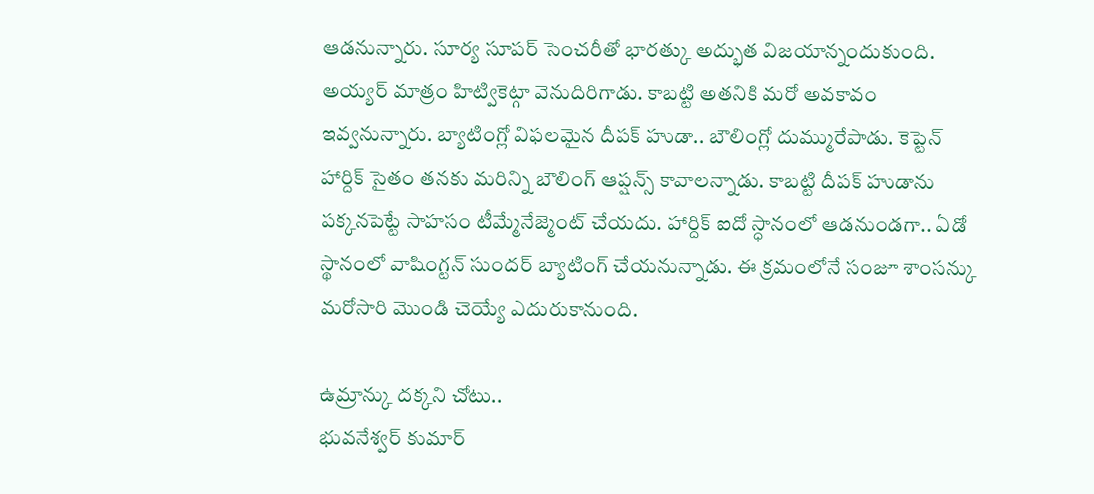ఆడనున్నారు. సూర్య సూపర్ సెంచరీతో భారత్కు అద్భుత విజయాన్నందుకుంది. అయ్యర్ మాత్రం హిట్వికెట్గా వెనుదిరిగాడు. కాబట్టి అతనికి మరో అవకావం ఇవ్వనున్నారు. బ్యాటింగ్లో విఫలమైన దీపక్ హుడా.. బౌలింగ్లో దుమ్మురేపాడు. కెప్టెన్ హార్దిక్ సైతం తనకు మరిన్ని బౌలింగ్ ఆప్షన్స్ కావాలన్నాడు. కాబట్టి దీపక్ హుడాను పక్కనపెట్టే సాహసం టీమ్మేనేజ్మెంట్ చేయదు. హార్దిక్ ఐదో స్ధానంలో ఆడనుండగా.. ఏడో స్థానంలో వాషింగ్టన్ సుందర్ బ్యాటింగ్ చేయనున్నాడు. ఈ క్రమంలోనే సంజూ శాంసన్కు మరోసారి మొండి చెయ్యే ఎదురుకానుంది.

ఉమ్రాన్కు దక్కని చోటు..
భువనేశ్వర్ కుమార్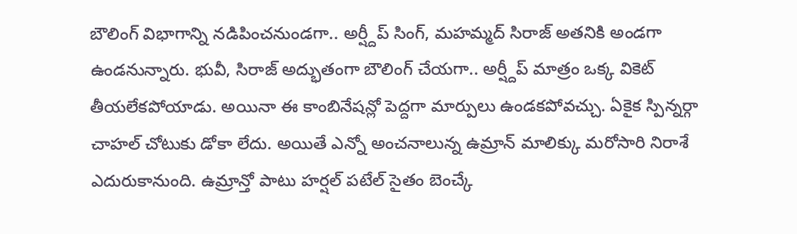బౌలింగ్ విభాగాన్ని నడిపించనుండగా.. అర్ష్దీప్ సింగ్, మహమ్మద్ సిరాజ్ అతనికి అండగా ఉండనున్నారు. భువీ, సిరాజ్ అద్భుతంగా బౌలింగ్ చేయగా.. అర్ష్దీప్ మాత్రం ఒక్క వికెట్ తీయలేకపోయాడు. అయినా ఈ కాంబినేషన్లో పెద్దగా మార్పులు ఉండకపోవచ్చు. ఏకైక స్పిన్నర్గా చాహల్ చోటుకు డోకా లేదు. అయితే ఎన్నో అంచనాలున్న ఉమ్రాన్ మాలిక్కు మరోసారి నిరాశే ఎదురుకానుంది. ఉమ్రాన్తో పాటు హర్షల్ పటేల్ సైతం బెంచ్కే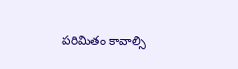పరిమితం కావాల్సి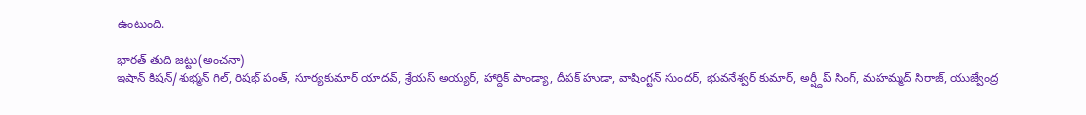ఉంటుంది.

భారత్ తుది జట్టు(అంచనా)
ఇషాన్ కిషన్/శుభ్మన్ గిల్, రిషభ్ పంత్, సూర్యకుమార్ యాదవ్, శ్రేయస్ అయ్యర్, హార్దిక్ పాండ్యా, దీపక్ హుడా, వాషింగ్టన్ సుందర్, భువనేశ్వర్ కుమార్, అర్ష్దీప్ సింగ్, మహమ్మద్ సిరాజ్, యుజ్వేంద్ర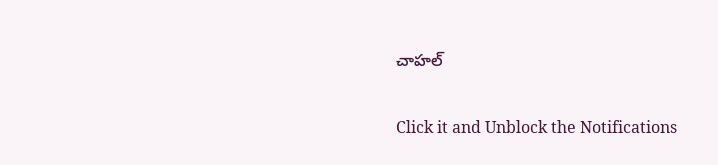చాహల్


Click it and Unblock the Notifications